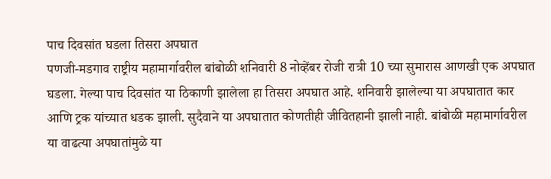पाच दिवसांत घडला तिसरा अपघात
पणजी-मडगाव राष्ट्रीय महामार्गावरील बांबोळी शनिवारी 8 नोव्हेंबर रोजी रात्री 10 च्या सुमारास आणखी एक अपघात घडला. गेल्या पाच दिवसांत या ठिकाणी झालेला हा तिसरा अपघात आहे. शनिवारी झालेल्या या अपघातात कार आणि ट्रक यांच्यात धडक झाली. सुदैवाने या अपघातात कोणतीही जीवितहानी झाली नाही. बांबोळी महामार्गावरील या वाढत्या अपघातांमुळे या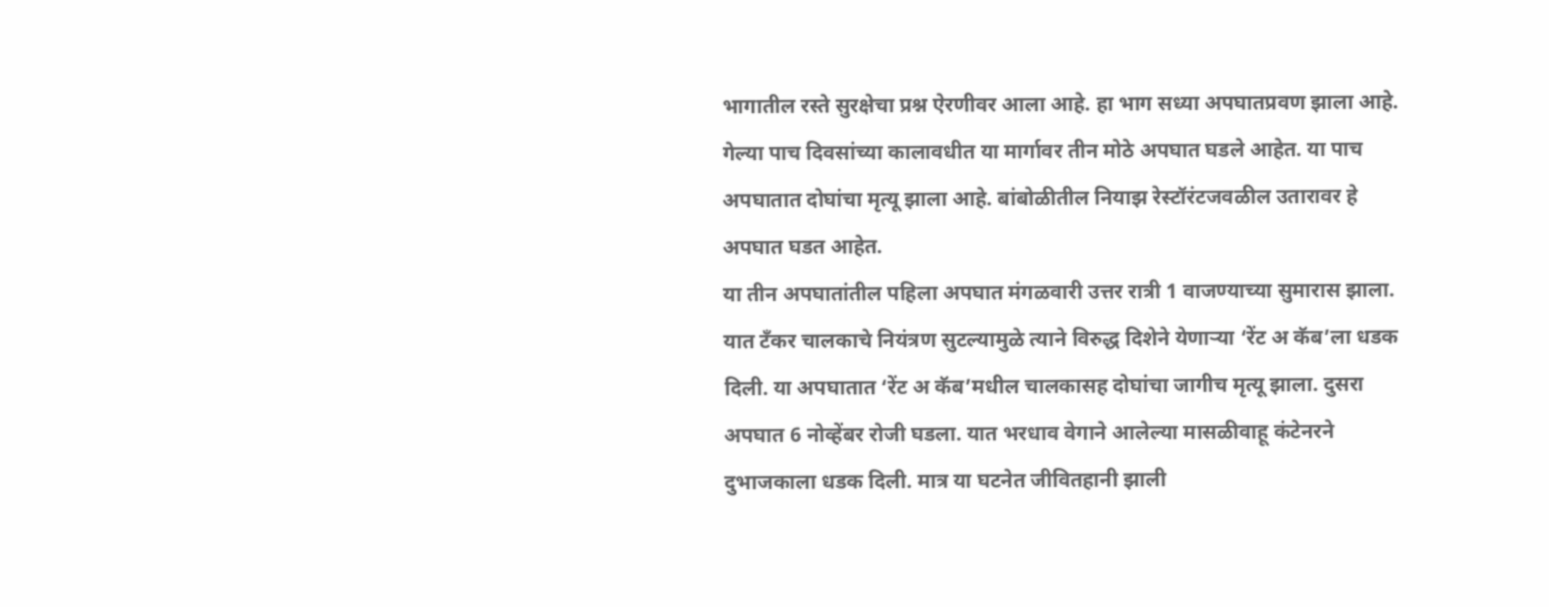भागातील रस्ते सुरक्षेचा प्रश्न ऐरणीवर आला आहे. हा भाग सध्या अपघातप्रवण झाला आहे. गेल्या पाच दिवसांच्या कालावधीत या मार्गावर तीन मोठे अपघात घडले आहेत. या पाच अपघातात दोघांचा मृत्यू झाला आहे. बांबोळीतील नियाझ रेस्टॉरंटजवळील उतारावर हे अपघात घडत आहेत.
या तीन अपघातांतील पहिला अपघात मंगळवारी उत्तर रात्री 1 वाजण्याच्या सुमारास झाला. यात टँकर चालकाचे नियंत्रण सुटल्यामुळे त्याने विरुद्ध दिशेने येणाऱ्या ‘रेंट अ कॅब’ला धडक दिली. या अपघातात ‘रेंट अ कॅब’मधील चालकासह दोघांचा जागीच मृत्यू झाला. दुसरा अपघात 6 नोव्हेंबर रोजी घडला. यात भरधाव वेगाने आलेल्या मासळीवाहू कंटेनरने दुभाजकाला धडक दिली. मात्र या घटनेत जीवितहानी झाली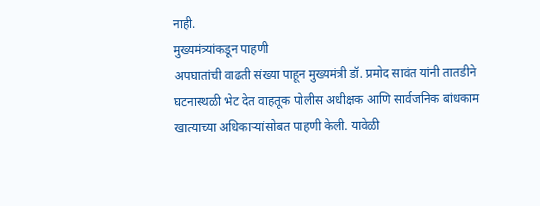नाही.
मुख्यमंत्र्यांकडून पाहणी
अपघातांची वाढती संख्या पाहून मुख्यमंत्री डॉ. प्रमोद सावंत यांनी तातडीने घटनास्थळी भेट देत वाहतूक पोलीस अधीक्षक आणि सार्वजनिक बांधकाम खात्याच्या अधिकाऱ्यांसोबत पाहणी केली. यावेळी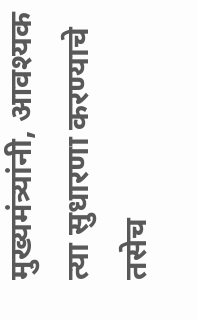मुख्यमंत्र्यांनी, आवश्यक त्या सुधारणा करण्याचे तसेच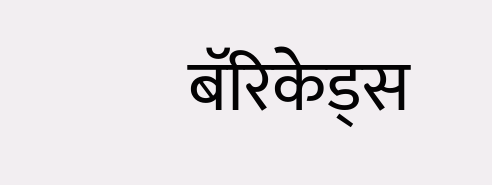बॅरिकेड्स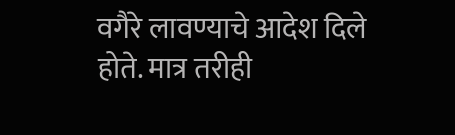वगैरे लावण्याचे आदेश दिले होते. मात्र तरीही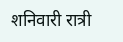शनिवारी रात्री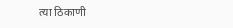त्या ठिकाणी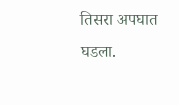तिसरा अपघात घडला.